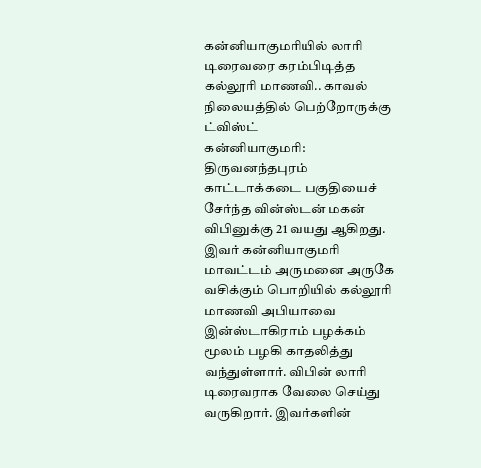கன்னியாகுமரியில் லாரி டிரைவரை கரம்பிடித்த கல்லூரி மாணவி.. காவல் நிலையத்தில் பெற்றோருக்கு ட்விஸ்ட்
கன்னியாகுமரி: திருவனந்தபுரம் காட்டாக்கடை பகுதியைச் சேர்ந்த வின்ஸ்டன் மகன் விபினுக்கு 21 வயது ஆகிறது. இவர் கன்னியாகுமரி மாவட்டம் அருமனை அருகே வசிக்கும் பொறியில் கல்லூரி மாணவி அபியாவை இன்ஸ்டாகிராம் பழக்கம் மூலம் பழகி காதலித்து வந்துள்ளார். விபின் லாரி டிரைவராக வேலை செய்து வருகிறார். இவர்களின்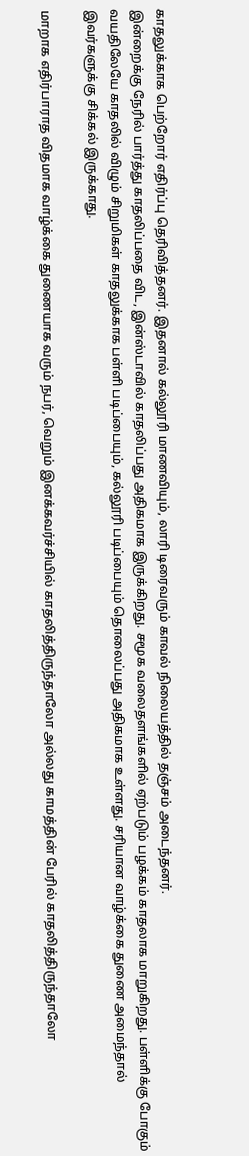காதலுக்காக பெற்றோர் எதிர்ப்பு தெரிவித்தனர். இதனால் கல்லூரி மாணவியும், லாரி டிரைவரும் காவல் நிலையத்தில் தஞ்சம் அடைந்தனர்.
இன்றைக்கு நேரில் பார்த்து காதலிப்பதை விட, இன்ஸ்டாவில் காதலிப்பது அதிகமாக இருக்கிறது. சமூக வலைதளங்களில் ஏற்படும் பழக்கம் காதலாக மாறுகிறது. பள்ளிக்கு போகும் வயதிலேயே காதலில் விழும் சிறுமிகள் காதலுக்காக பள்ளி படிப்பையும், கல்லூரி படிப்பையும் தொலைப்பது அதிகமாக உள்ளது. சரியான வாழ்க்கை துணை அமைந்தால் இவர்களுக்கு சிக்கல் இருக்காது.

மாறாக எதிர்பாராத விதமாக வாழ்க்கை துணையாக வரும் நபர், வெறும் இனக்கவர்ச்சியில் காதலித்திருந்தாலோ அல்லது காமத்தின் பேரில் காதலித்திருந்தாலோ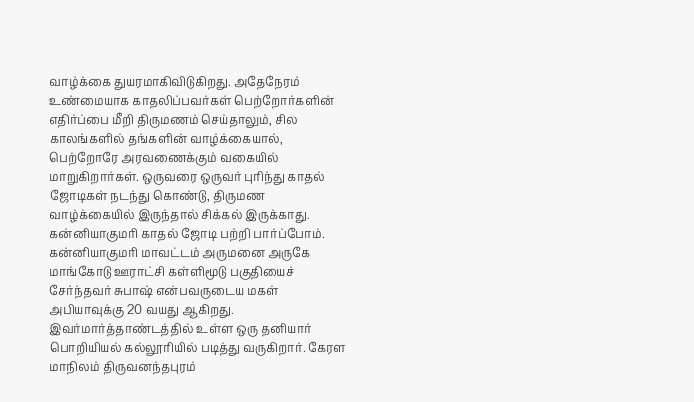வாழ்க்கை துயரமாகிவிடுகிறது. அதேநேரம் உண்மையாக காதலிப்பவர்கள் பெற்றோர்களின் எதிர்ப்பை மீறி திருமணம் செய்தாலும், சில காலங்களில் தங்களின் வாழ்க்கையால், பெற்றோரே அரவணைக்கும் வகையில் மாறுகிறார்கள். ஒருவரை ஒருவர் புரிந்து காதல் ஜோடிகள் நடந்து கொண்டு, திருமண வாழ்க்கையில் இருந்தால் சிக்கல் இருக்காது. கன்னியாகுமரி காதல் ஜோடி பற்றி பார்ப்போம்.
கன்னியாகுமரி மாவட்டம் அருமனை அருகே மாங்கோடு ஊராட்சி கள்ளிமூடு பகுதியைச் சேர்ந்தவர் சுபாஷ் என்பவருடைய மகள் அபியாவுக்கு 20 வயது ஆகிறது. இவர்மார்த்தாண்டத்தில் உள்ள ஒரு தனியார் பொறியியல் கல்லூரியில் படித்து வருகிறார். கேரள மாநிலம் திருவனந்தபுரம்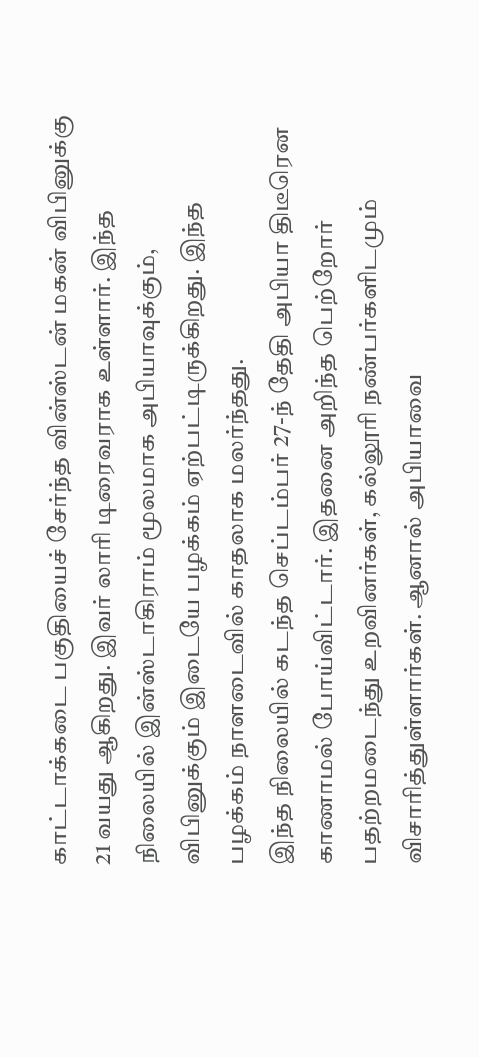காட்டாக்கடை பகுதியைச் சேர்ந்த வின்ஸ்டன் மகன் விபினுக்கு 21 வயது ஆகிறது. இவர் லாரி டிரைவராக உள்ளார். இந்த நிலையில் இன்ஸ்டாகிராம் மூலமாக அபியாவுக்கும், விபினுக்கும் இடையே பழக்கம் ஏற்பட்டிருக்கிறது. இந்த பழக்கம் நாளடைவில் காதலாக மலர்ந்தது.
இந்த நிலையில் கடந்த செப்டம்பர் 27-ந் தேதி அபியா திடீரென காணாமல் போய்விட்டார். இதனை அறிந்த பெற்றோர் பதற்றமடைந்து உறவினர்கள், கல்லூரி நண்பர்களிடமும் விசாரித்துள்ளார்கள். ஆனால் அபியாவை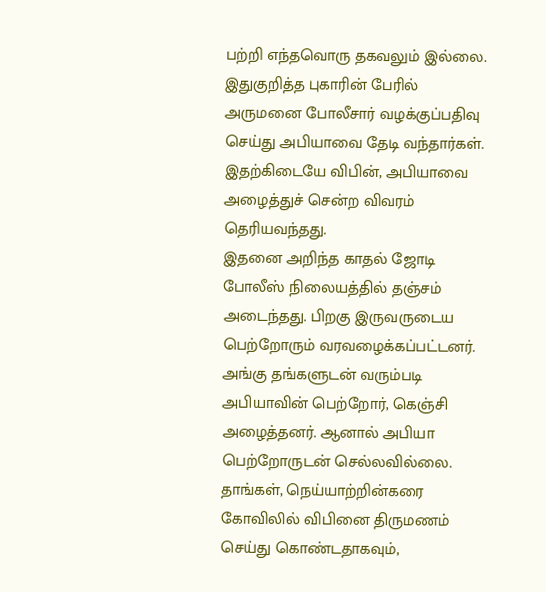பற்றி எந்தவொரு தகவலும் இல்லை. இதுகுறித்த புகாரின் பேரில் அருமனை போலீசார் வழக்குப்பதிவு செய்து அபியாவை தேடி வந்தார்கள். இதற்கிடையே விபின், அபியாவை அழைத்துச் சென்ற விவரம் தெரியவந்தது.
இதனை அறிந்த காதல் ஜோடி போலீஸ் நிலையத்தில் தஞ்சம் அடைந்தது. பிறகு இருவருடைய பெற்றோரும் வரவழைக்கப்பட்டனர். அங்கு தங்களுடன் வரும்படி அபியாவின் பெற்றோர், கெஞ்சி அழைத்தனர். ஆனால் அபியா பெற்றோருடன் செல்லவில்லை. தாங்கள், நெய்யாற்றின்கரை கோவிலில் விபினை திருமணம் செய்து கொண்டதாகவும்,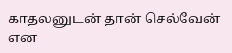காதலனுடன் தான் செல்வேன் என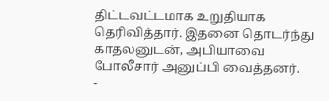திட்டவட்டமாக உறுதியாக தெரிவித்தார். இதனை தொடர்ந்து காதலனுடன், அபியாவை போலீசார் அனுப்பி வைத்தனர்.
-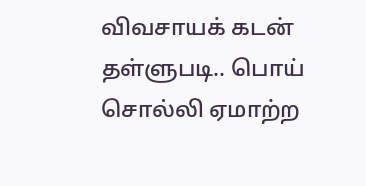விவசாயக் கடன் தள்ளுபடி.. பொய் சொல்லி ஏமாற்ற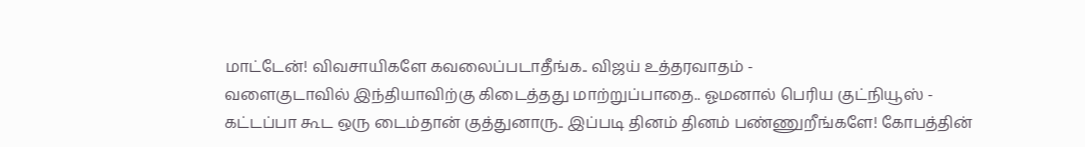மாட்டேன்! விவசாயிகளே கவலைப்படாதீங்க.. விஜய் உத்தரவாதம் -
வளைகுடாவில் இந்தியாவிற்கு கிடைத்தது மாற்றுப்பாதை.. ஓமனால் பெரிய குட்நியூஸ் -
கட்டப்பா கூட ஒரு டைம்தான் குத்துனாரு.. இப்படி தினம் தினம் பண்ணுறீங்களே! கோபத்தின்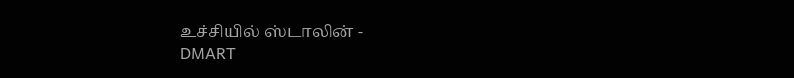உச்சியில் ஸ்டாலின் -
DMART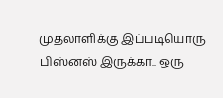முதலாளிக்கு இப்படியொரு பிஸ்னஸ் இருக்கா.. ஒரு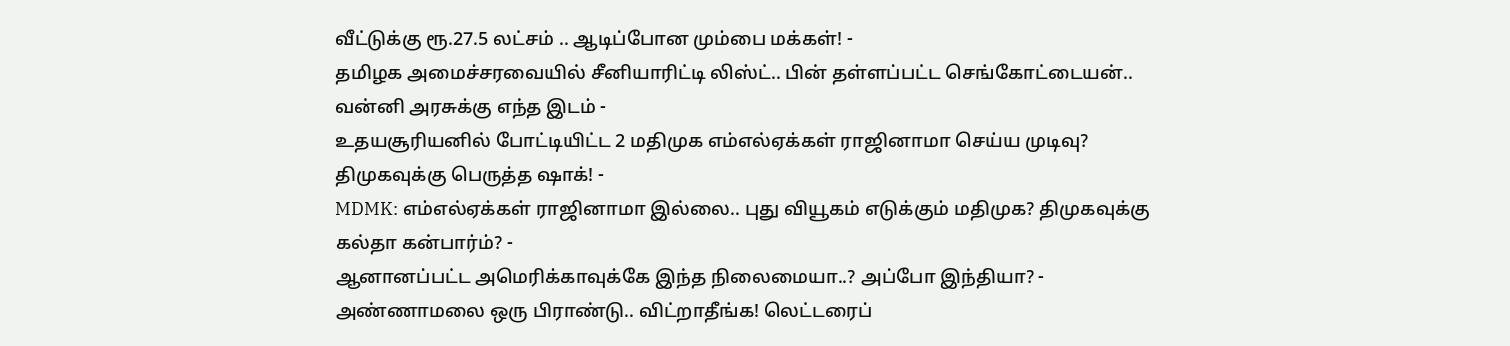வீட்டுக்கு ரூ.27.5 லட்சம் .. ஆடிப்போன மும்பை மக்கள்! -
தமிழக அமைச்சரவையில் சீனியாரிட்டி லிஸ்ட்.. பின் தள்ளப்பட்ட செங்கோட்டையன்.. வன்னி அரசுக்கு எந்த இடம் -
உதயசூரியனில் போட்டியிட்ட 2 மதிமுக எம்எல்ஏக்கள் ராஜினாமா செய்ய முடிவு? திமுகவுக்கு பெருத்த ஷாக்! -
MDMK: எம்எல்ஏக்கள் ராஜினாமா இல்லை.. புது வியூகம் எடுக்கும் மதிமுக? திமுகவுக்கு கல்தா கன்பார்ம்? -
ஆனானப்பட்ட அமெரிக்காவுக்கே இந்த நிலைமையா..? அப்போ இந்தியா? -
அண்ணாமலை ஒரு பிராண்டு.. விட்றாதீங்க! லெட்டரைப்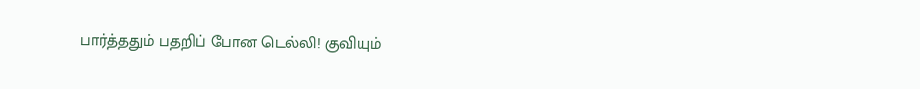பார்த்ததும் பதறிப் போன டெல்லி! குவியும்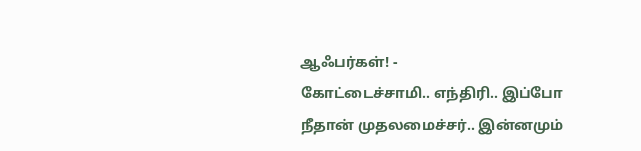ஆஃபர்கள்! -
கோட்டைச்சாமி.. எந்திரி.. இப்போ நீதான் முதலமைச்சர்.. இன்னமும்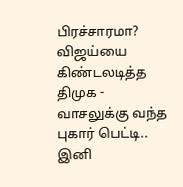பிரச்சாரமா? விஜய்யை கிண்டலடித்த திமுக -
வாசலுக்கு வந்த புகார் பெட்டி.. இனி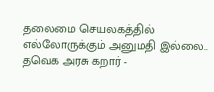தலைமை செயலகத்தில் எல்லோருக்கும் அனுமதி இல்லை.. தவெக அரசு கறார் -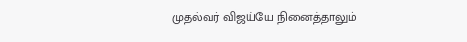முதல்வர் விஜய்யே நினைத்தாலும்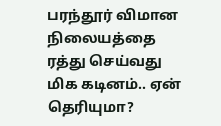பரந்தூர் விமான நிலையத்தை ரத்து செய்வது மிக கடினம்.. ஏன் தெரியுமா?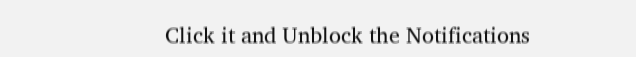Click it and Unblock the Notifications